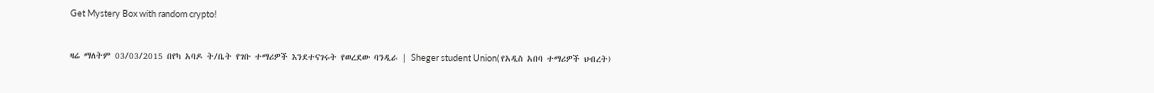Get Mystery Box with random crypto!

ዛሬ ማለትም 03/03/2015 በየካ አባዶ ት/ቤት የገቡ ተማሪዎች እንደተናገሩት የወረደው ባንዲራ | Sheger student Union( የአዲስ አበባ ተማሪዎች ህብረት)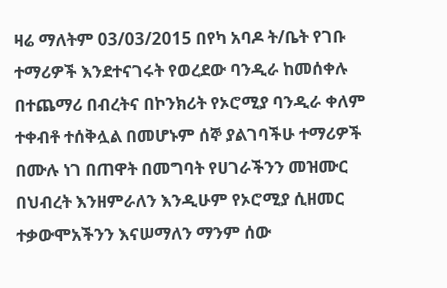ዛሬ ማለትም 03/03/2015 በየካ አባዶ ት/ቤት የገቡ ተማሪዎች እንደተናገሩት የወረደው ባንዲራ ከመሰቀሉ በተጨማሪ በብረትና በኮንክሪት የኦሮሚያ ባንዲራ ቀለም ተቀብቶ ተሰቅሏል በመሆኑም ሰኞ ያልገባችሁ ተማሪዎች በሙሉ ነገ በጠዋት በመግባት የሀገራችንን መዝሙር በህብረት እንዘምራለን እንዲሁም የኦሮሚያ ሲዘመር ተቃውሞአችንን እናሠማለን ማንም ሰው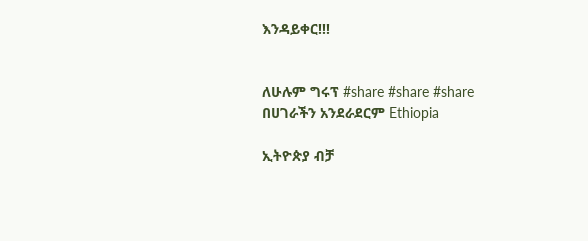እንዳይቀር!!!


ለሁሉም ግሩፕ #share #share #share በሀገራችን አንደራደርም Ethiopia

ኢትዮጵያ ብቻ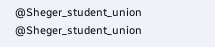@Sheger_student_union
@Sheger_student_union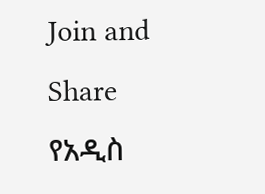Join and Share
የአዲስ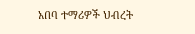አበባ ተማሪዎች ህብረት